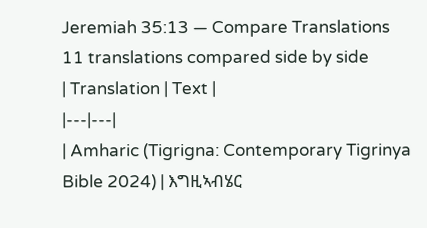Jeremiah 35:13 — Compare Translations
11 translations compared side by side
| Translation | Text |
|---|---|
| Amharic (Tigrigna: Contemporary Tigrinya Bible 2024) | እግዚኣብሄር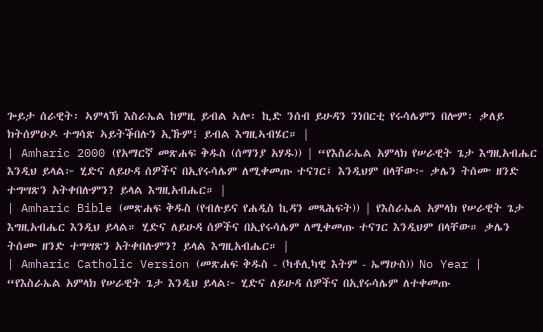ጐይታ ሰራዊት፡ ኣምላኽ እስራኤል ከምዚ ይብል ኣሎ፡ ኪድ ንሰብ ይሁዳን ንነበርቲ የሩሳሌምን በሎም፡ ቃለይ ክትሰምዑዶ ተግሳጽ ኣይትቕበሉን ኢኹም፧ ይብል እግዚኣብሄር። |
| Amharic 2000 (የአማርኛ መጽሐፍ ቅዱስ (ሰማንያ አሃዱ)) | “የእስራኤል አምላክ የሠራዊት ጌታ እግዚአብሔር እንዲህ ይላል፦ ሂድና ለይሁዳ ሰዎችና በኢየሩሳሌም ለሚቀመጡ ተናገር፤ እንዲህም በላቸው፦ ቃሌን ትሰሙ ዘንድ ተግሣጽን አትቀበሉምን? ይላል እግዚአብሔር። |
| Amharic Bible (መጽሐፍ ቅዱስ (የብሉይና የሐዲስ ኪዳን መጻሕፍት)) | የእስራኤል አምላክ የሠራዊት ጌታ እግዚአብሔር እንዲህ ይላል። ሂድና ለይሁዳ ሰዎችና በኢየሩሳሌም ለሚቀመጡ ተናገር እንዲህም በላቸው። ቃሌን ትሰሙ ዘንድ ተግሣጽን አትቀበሉምን? ይላል እግዚአብሔር። |
| Amharic Catholic Version (መጽሐፍ ቅዱስ - (ካቶሊካዊ እትም - ኤማሁስ)) No Year | “የእስራኤል አምላክ የሠራዊት ጌታ እንዲህ ይላል፦ ሂድና ለይሁዳ ሰዎችና በኢየሩሳሌም ለተቀመጡ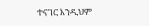ተናገር እንዲህም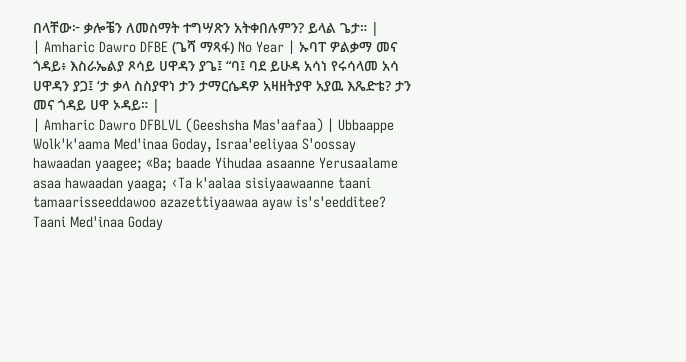በላቸው፦ ቃሎቼን ለመስማት ተግሣጽን አትቀበሉምን? ይላል ጌታ። |
| Amharic Dawro DFBE (ጌሻ ማጻፋ) No Year | ኡባፐ ዎልቃማ መና ጎዳይ፥ እስራኤልያ ጾሳይ ሀዋዳን ያጌ፤ “ባ፤ ባደ ይሁዳ አሳነ የሩሳላመ አሳ ሀዋዳን ያጋ፤ ‘ታ ቃላ ስስያዋነ ታን ታማርሴዳዎ አዛዘትያዋ አያዉ እጼድቴ? ታን መና ጎዳይ ሀዋ ኦዳይ። |
| Amharic Dawro DFBLVL (Geeshsha Mas'aafaa) | Ubbaappe Wolk'k'aama Med'inaa Goday, Israa'eeliyaa S'oossay hawaadan yaagee; «Ba; baade Yihudaa asaanne Yerusaalame asaa hawaadan yaaga; ‹Ta k'aalaa sisiyaawaanne taani tamaarisseeddawoo azazettiyaawaa ayaw is's'eedditee? Taani Med'inaa Goday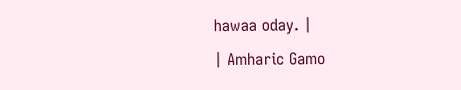hawaa oday. |
| Amharic Gamo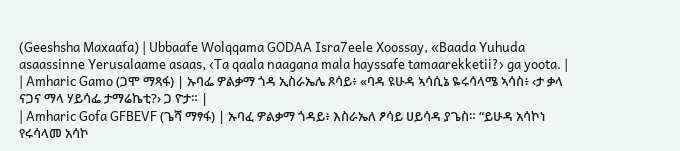(Geeshsha Maxaafa) | Ubbaafe Wolqqama GODAA Isra7eele Xoossay, «Baada Yuhuda asaassinne Yerusalaame asaas, ‹Ta qaala naagana mala hayssafe tamaarekketii?› ga yoota. |
| Amharic Gamo (ጋሞ ማጻፋ) | ኡባፌ ዎልቃማ ጎዳ ኢስራኤሌ ጾሳይ፥ «ባዳ ዩሁዳ ኣሳሲኔ ዬሩሳላሜ ኣሳስ፥ ‹ታ ቃላ ናጋና ማላ ሃይሳፌ ታማሬኬቲ?› ጋ ዮታ። |
| Amharic Gofa GFBEVF (ጌሻ ማፃፋ) | ኡባፈ ዎልቃማ ጎዳይ፥ እስራኤለ ፆሳይ ሀይሳዳ ያጌስ። “ይሁዳ አሳኮነ የሩሳላመ አሳኮ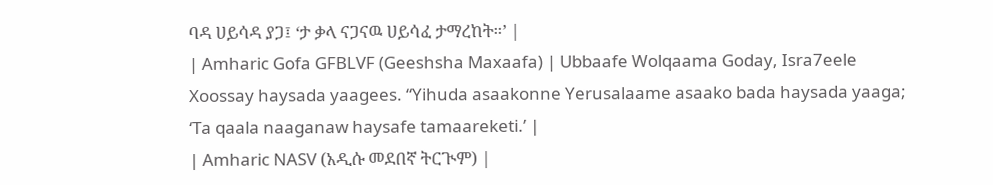ባዳ ሀይሳዳ ያጋ፤ ‘ታ ቃላ ናጋናዉ ሀይሳፈ ታማረከት።’ |
| Amharic Gofa GFBLVF (Geeshsha Maxaafa) | Ubbaafe Wolqaama Goday, Isra7eele Xoossay haysada yaagees. “Yihuda asaakonne Yerusalaame asaako bada haysada yaaga; ‘Ta qaala naaganaw haysafe tamaareketi.’ |
| Amharic NASV (አዲሱ መደበኛ ትርጒም) |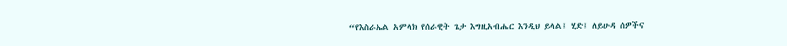“የእስራኤል አምላክ የሰራዊት ጌታ እግዚአብሔር እንዲህ ይላል፤ ሂድ፤ ለይሁዳ ሰዎችና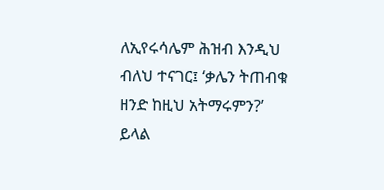ለኢየሩሳሌም ሕዝብ እንዲህ ብለህ ተናገር፤ ‘ቃሌን ትጠብቁ ዘንድ ከዚህ አትማሩምን?’ ይላል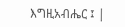እግዚአብሔር ፤ |